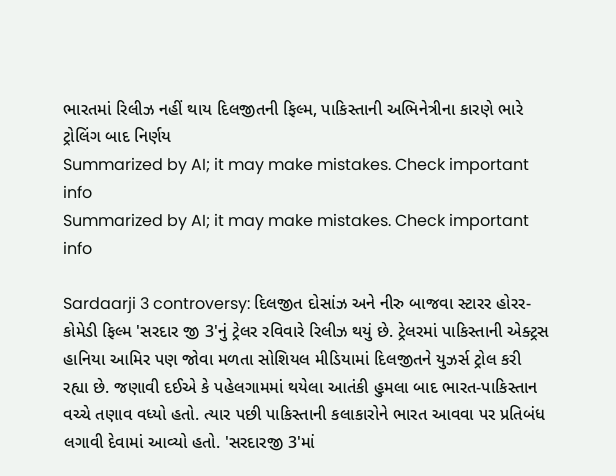ભારતમાં રિલીઝ નહીં થાય દિલજીતની ફિલ્મ, પાકિસ્તાની અભિનેત્રીના કારણે ભારે ટ્રોલિંગ બાદ નિર્ણય
Summarized by AI; it may make mistakes. Check important info
Summarized by AI; it may make mistakes. Check important info

Sardaarji 3 controversy: દિલજીત દોસાંઝ અને નીરુ બાજવા સ્ટારર હોરર- કોમેડી ફિલ્મ 'સરદાર જી 3'નું ટ્રેલર રવિવારે રિલીઝ થયું છે. ટ્રેલરમાં પાકિસ્તાની એક્ટ્રસ હાનિયા આમિર પણ જોવા મળતા સોશિયલ મીડિયામાં દિલજીતને યુઝર્સ ટ્રોલ કરી રહ્યા છે. જણાવી દઈએ કે પહેલગામમાં થયેલા આતંકી હુમલા બાદ ભારત-પાકિસ્તાન વચ્ચે તણાવ વધ્યો હતો. ત્યાર પછી પાકિસ્તાની કલાકારોને ભારત આવવા પર પ્રતિબંધ લગાવી દેવામાં આવ્યો હતો. 'સરદારજી 3'માં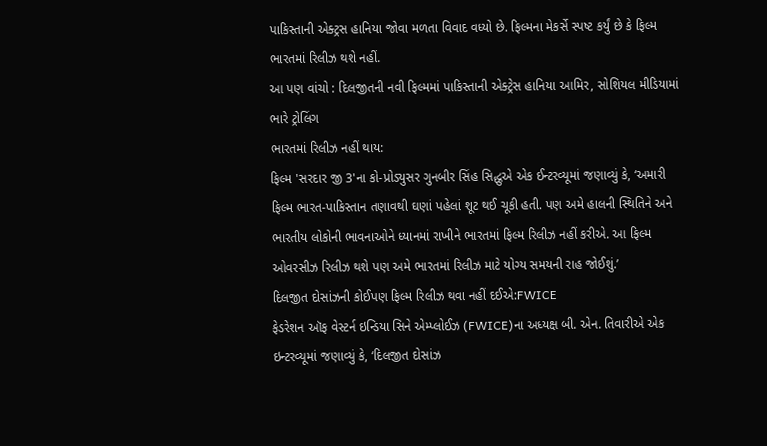પાકિસ્તાની એક્ટ્રસ હાનિયા જોવા મળતા વિવાદ વધ્યો છે. ફિલ્મના મેકર્સે સ્પષ્ટ કર્યું છે કે ફિલ્મ ભારતમાં રિલીઝ થશે નહીં.
આ પણ વાંચો : દિલજીતની નવી ફિલ્મમાં પાકિસ્તાની એક્ટ્રેસ હાનિયા આમિર, સોશિયલ મીડિયામાં ભારે ટ્રોલિંગ
ભારતમાં રિલીઝ નહીં થાય:
ફિલ્મ 'સરદાર જી 3'ના કો-પ્રોડ્યુસર ગુનબીર સિંહ સિદ્ધુએ એક ઈન્ટરવ્યૂમાં જણાવ્યું કે, ‘અમારી ફિલ્મ ભારત-પાકિસ્તાન તણાવથી ઘણાં પહેલાં શૂટ થઈ ચૂકી હતી. પણ અમે હાલની સ્થિતિને અને ભારતીય લોકોની ભાવનાઓને ધ્યાનમાં રાખીને ભારતમાં ફિલ્મ રિલીઝ નહીં કરીએ. આ ફિલ્મ ઓવરસીઝ રિલીઝ થશે પણ અમે ભારતમાં રિલીઝ માટે યોગ્ય સમયની રાહ જોઈશું.’
દિલજીત દોસાંઝની કોઈપણ ફિલ્મ રિલીઝ થવા નહીં દઈએ:FWICE
ફેડરેશન ઑફ વેસ્ટર્ન ઇન્ડિયા સિને એમ્પ્લોઈઝ (FWICE)ના અધ્યક્ષ બી. એન. તિવારીએ એક ઇન્ટરવ્યૂમાં જણાવ્યું કે, ‘દિલજીત દોસાંઝ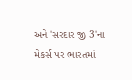અને 'સરદાર જી 3'ના મેકર્સ પર ભારતમાં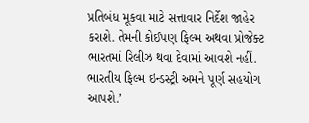પ્રતિબંધ મૂકવા માટે સત્તાવાર નિર્દેશ જાહેર કરાશે. તેમની કોઈપણ ફિલ્મ અથવા પ્રોજેક્ટ ભારતમાં રિલીઝ થવા દેવામાં આવશે નહીં. ભારતીય ફિલ્મ ઇન્ડસ્ટ્રી અમને પૂર્ણ સહયોગ આપશે.’